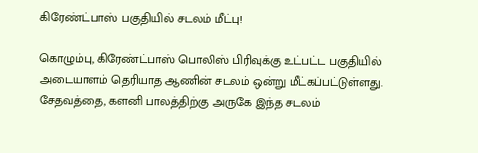கிரேண்ட்பாஸ் பகுதியில் சடலம் மீட்பு!

கொழும்பு, கிரேண்ட்பாஸ் பொலிஸ் பிரிவுக்கு உட்பட்ட பகுதியில் அடையாளம் தெரியாத ஆணின் சடலம் ஒன்று மீட்கப்பட்டுள்ளது. சேதவத்தை, களனி பாலத்திற்கு அருகே இந்த சடலம்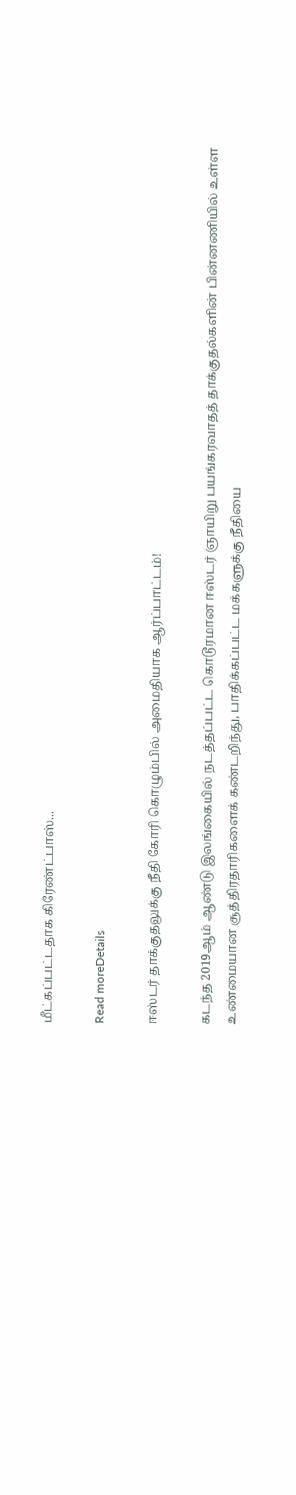மீட்கப்பட்டதாக கிரேண்ட்பாஸ்...

Read moreDetails

ஈஸ்டர் தாக்குதலுக்கு நீதி கோரி கொழும்பில் அமைதியாக ஆர்ப்பாட்டம்!

கடந்த 2019ஆம் ஆண்டு இலங்கையில் நடத்தப்பட்ட கொடூரமான ஈஸ்டர் ஞாயிறு பயங்கரவாதத் தாக்குதல்களின் பின்னணியில் உள்ள உண்மையான சூத்திரதாரிகளைக் கண்டறிந்து, பாதிக்கப்பட்ட மக்களுக்கு நீதியை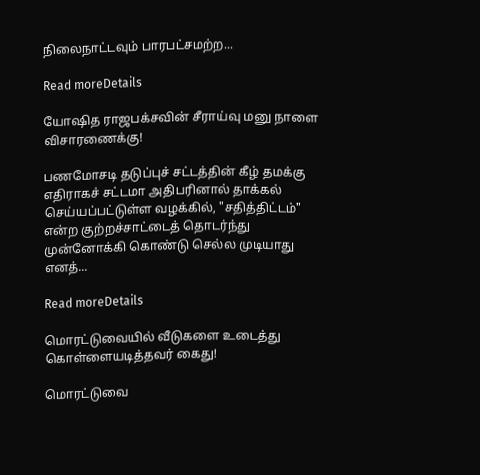நிலைநாட்டவும் பாரபட்சமற்ற...

Read moreDetails

யோஷித ராஜபக்சவின் சீராய்வு மனு நாளை விசாரணைக்கு!

பணமோசடி தடுப்புச் சட்டத்தின் கீழ் தமக்கு எதிராகச் சட்டமா அதிபரினால் தாக்கல் செய்யப்பட்டுள்ள வழக்கில், "சதித்திட்டம்" என்ற குற்றச்சாட்டைத் தொடர்ந்து முன்னோக்கி கொண்டு செல்ல முடியாது எனத்...

Read moreDetails

மொரட்டுவையில் வீடுகளை உடைத்து கொள்ளையடித்தவர் கைது!

மொரட்டுவை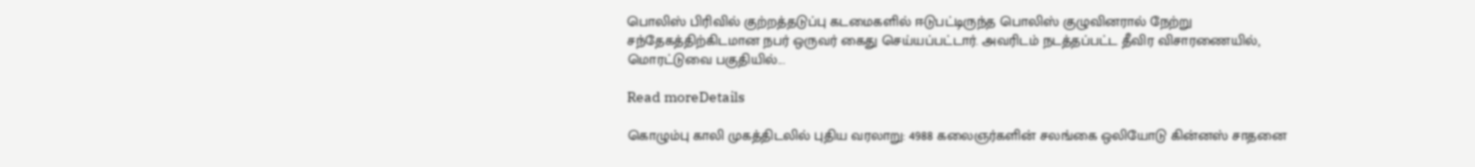பொலிஸ் பிரிவில் குற்றத்தடுப்பு கடமைகளில் ஈடுபட்டிருந்த பொலிஸ் குழுவினரால் நேற்று சந்தேகத்திற்கிடமான நபர் ஒருவர் கைது செய்யப்பட்டார். அவரிடம் நடத்தப்பட்ட தீவிர விசாரணையில், மொரட்டுவை பகுதியில்...

Read moreDetails

கொழும்பு காலி முகத்திடலில் புதிய வரலாறு: 4988 கலைஞர்களின் சலங்கை ஒலியோடு கின்னஸ் சாதனை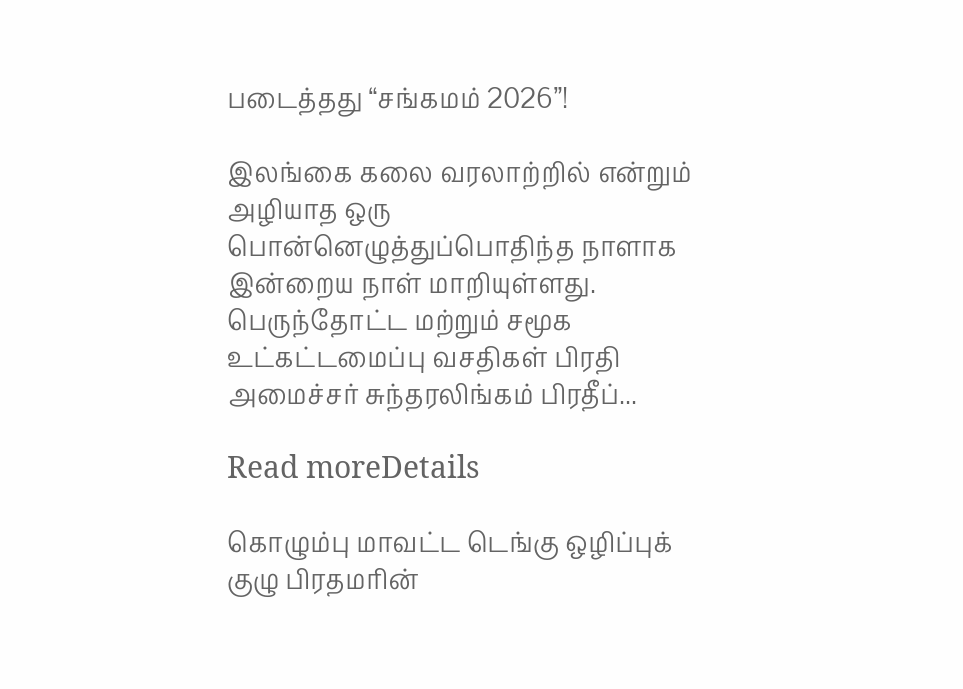படைத்தது “சங்கமம் 2026”!

இலங்கை கலை வரலாற்றில் என்றும் அழியாத ஒரு பொன்னெழுத்துப்பொதிந்த நாளாக இன்றைய நாள் மாறியுள்ளது. பெருந்தோட்ட மற்றும் சமூக உட்கட்டமைப்பு வசதிகள் பிரதி அமைச்சர் சுந்தரலிங்கம் பிரதீப்...

Read moreDetails

கொழும்பு மாவட்ட டெங்கு ஒழிப்புக் குழு பிரதமரின்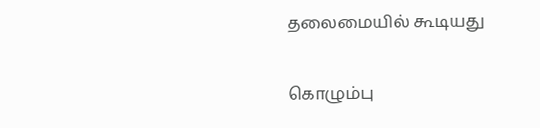தலைமையில் கூடியது

கொழும்பு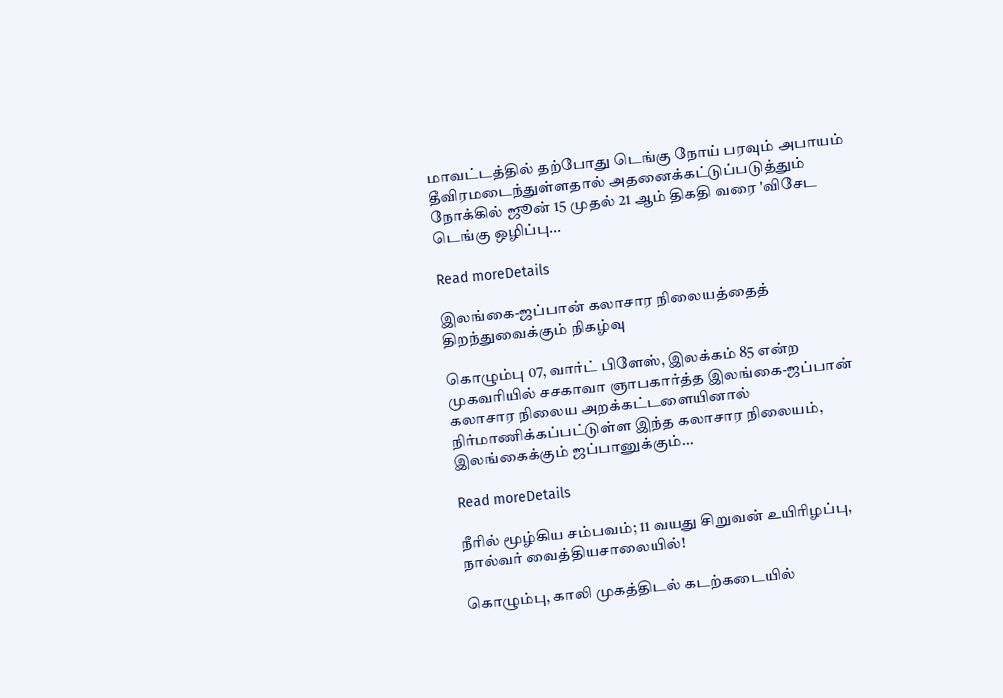மாவட்டத்தில் தற்போது டெங்கு நோய் பரவும் அபாயம் தீவிரமடைந்துள்ளதால் அதனைக்கட்டுப்படுத்தும் நோக்கில் ஜூன் 15 முதல் 21 ஆம் திகதி வரை 'விசேட டெங்கு ஒழிப்பு...

Read moreDetails

இலங்கை-ஜப்பான் கலாசார நிலையத்தைத் திறந்துவைக்கும் நிகழ்வு

கொழும்பு 07, வார்ட் பிளேஸ், இலக்கம் 85 என்ற முகவரியில் சசகாவா ஞாபகார்த்த இலங்கை-ஜப்பான் கலாசார நிலைய அறக்கட்டளையினால் நிர்மாணிக்கப்பட்டுள்ள இந்த கலாசார நிலையம், இலங்கைக்கும் ஜப்பானுக்கும்...

Read moreDetails

நீரில் மூழ்கிய சம்பவம்; 11 வயது சிறுவன் உயிரிழப்பு, நால்வர் வைத்தியசாலையில்!

கொழும்பு, காலி முகத்திடல் கடற்கடையில்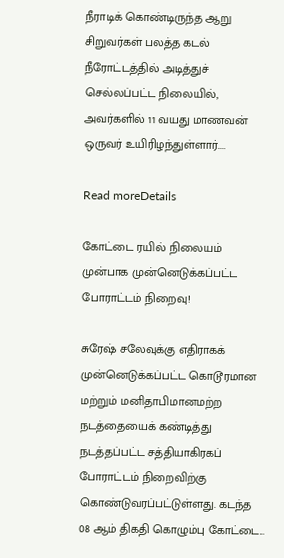நீராடிக் கொண்டிருந்த ஆறு சிறுவர்கள் பலத்த கடல் நீரோட்டத்தில் அடித்துச் செல்லப்பட்ட நிலையில், அவர்களில் 11 வயது மாணவன் ஒருவர் உயிரிழந்துள்ளார்....

Read moreDetails

கோட்டை ரயில் நிலையம் முன்பாக முன்னெடுக்கப்பட்ட போராட்டம் நிறைவு!

சுரேஷ் சலேவுக்கு எதிராகக் முன்னெடுக்கப்பட்ட கொடூரமான மற்றும் மனிதாபிமானமற்ற நடத்தையைக் கண்டித்து நடத்தப்பட்ட சத்தியாகிரகப் போராட்டம் நிறைவிற்கு கொண்டுவரப்பட்டுள்ளது. கடந்த 08 ஆம் திகதி கொழும்பு கோட்டை...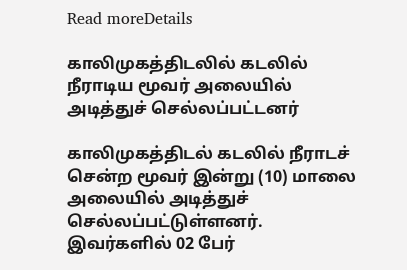Read moreDetails

காலிமுகத்திடலில் கடலில் நீராடிய மூவர் அலையில் அடித்துச் செல்லப்பட்டனர்

காலிமுகத்திடல் கடலில் நீராடச் சென்ற மூவர் இன்று (10) மாலை அலையில் அடித்துச் செல்லப்பட்டுள்ளனர். இவர்களில் 02 பேர்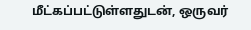மீட்கப்பட்டுள்ளதுடன், ஒருவர்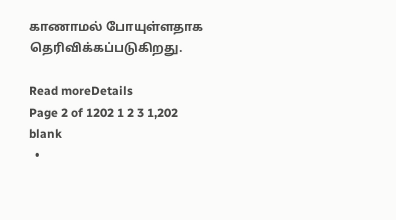காணாமல் போயுள்ளதாக தெரிவிக்கப்படுகிறது.

Read moreDetails
Page 2 of 1202 1 2 3 1,202
blank
  •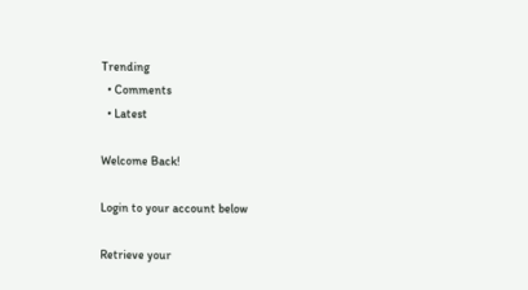Trending
  • Comments
  • Latest

Welcome Back!

Login to your account below

Retrieve your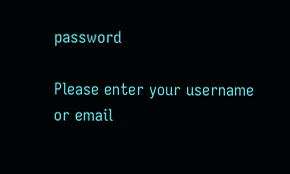password

Please enter your username or email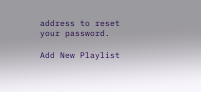address to reset your password.

Add New Playlist